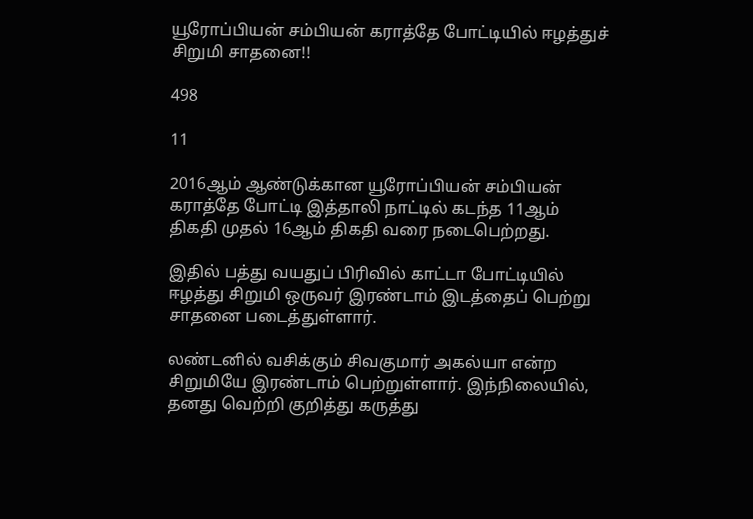யூரோப்பியன் சம்பியன் கராத்தே போட்டியில் ஈழத்துச் சிறுமி சாதனை!!

498

11

2016ஆம் ஆண்டுக்கான யூரோப்பியன் சம்பியன் கராத்தே போட்டி இத்தாலி நாட்டில் கடந்த 11ஆம் திகதி முதல் 16ஆம் திகதி வரை நடைபெற்றது.

இதில் பத்து வயதுப் பிரிவில் காட்டா போட்டியில் ஈழத்து சிறுமி ஒருவர் இரண்டாம் இடத்தைப் பெற்று சாதனை படைத்துள்ளார்.

லண்டனில் வசிக்கும் சிவகுமார் அகல்யா என்ற சிறுமியே இரண்டாம் பெற்றுள்ளார். இந்நிலையில், தனது வெற்றி குறித்து கருத்து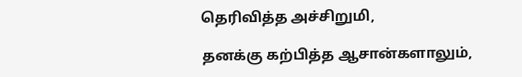தெரிவித்த அச்சிறுமி,

தனக்கு கற்பித்த ஆசான்களாலும்,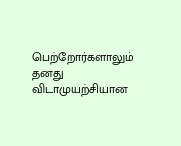பெற்றோர்களாலும் தனது விடாமுயற்சியான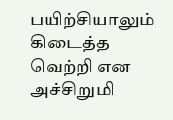பயிற்சியாலும் கிடைத்த வெற்றி என அச்சிறுமி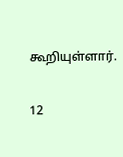கூறியுள்ளார்.

12